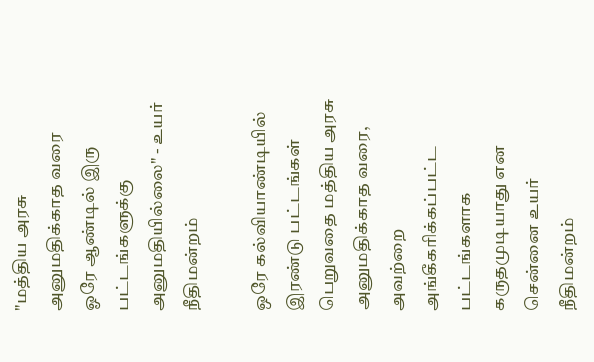"மத்திய அரசு அனுமதிக்காத வரை ஓரே ஆண்டில் இரு பட்டங்களுக்கு அனுமதியில்லை" - உயர் நீதிமன்றம்

ஒரே கல்வியாண்டியில் இரண்டு பட்டங்கள் பெறுவதை மத்திய அரசு அனுமதிக்காத வரை, அவற்றை அங்கீகரிக்கப்பட்ட பட்டங்களாக கருதமுடியாது என சென்னை உயர் நீதிமன்றம்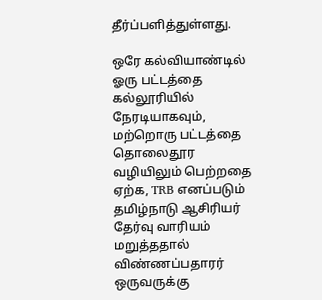தீர்ப்பளித்துள்ளது.

ஒரே கல்வியாண்டில் ஓரு பட்டத்தை கல்லூரியில் நேரடியாகவும், மற்றொரு பட்டத்தை தொலைதூர வழியிலும் பெற்றதை ஏற்க, TRB எனப்படும் தமிழ்நாடு ஆசிரியர் தேர்வு வாரியம் மறுத்ததால் விண்ணப்பதாரர் ஒருவருக்கு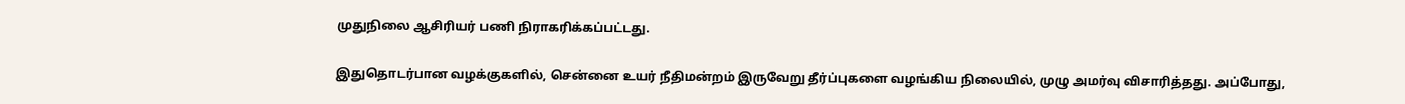முதுநிலை ஆசிரியர் பணி நிராகரிக்கப்பட்டது.

இதுதொடர்பான வழக்குகளில், சென்னை உயர் நீதிமன்றம் இருவேறு தீர்ப்புகளை வழங்கிய நிலையில், முழு அமர்வு விசாரித்தது. அப்போது,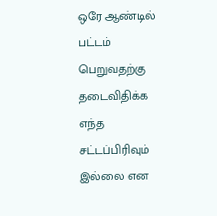ஒரே ஆண்டில் பட்டம் பெறுவதற்கு தடைவிதிக்க எந்த சட்டப்பிரிவும் இல்லை என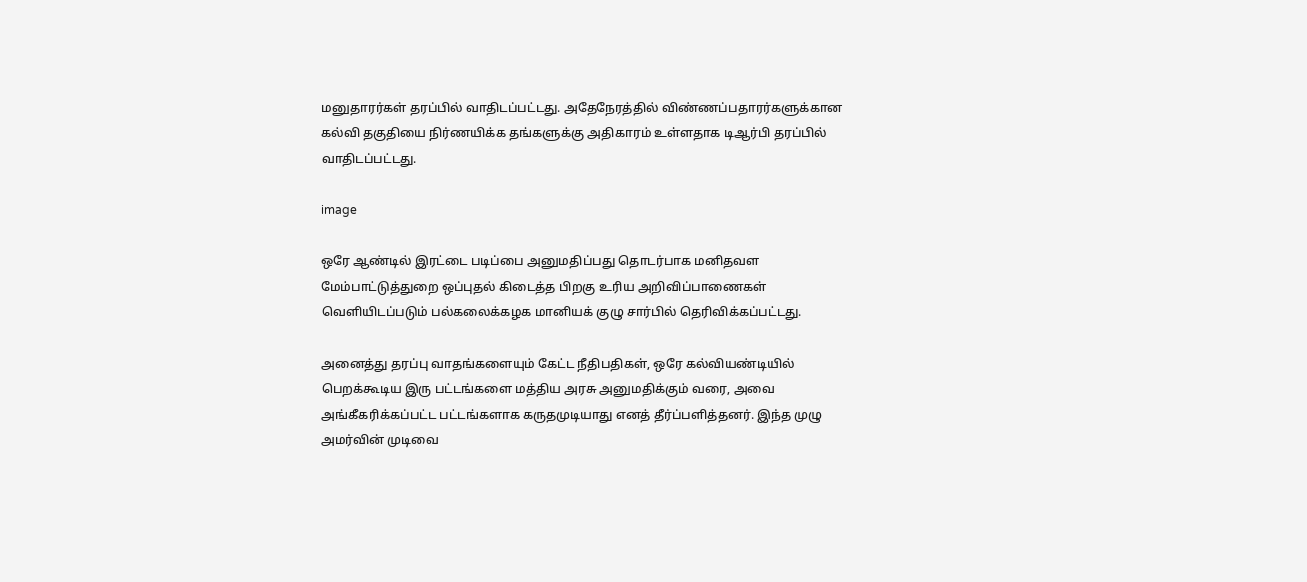மனுதாரர்கள் தரப்பில் வாதிடப்பட்டது. அதேநேரத்தில் விண்ணப்பதாரர்களுக்கான கல்வி தகுதியை நிர்ணயிக்க தங்களுக்கு அதிகாரம் உள்ளதாக டிஆர்பி தரப்பில் வாதிடப்பட்டது.

image

ஒரே ஆண்டில் இரட்டை படிப்பை அனுமதிப்பது தொடர்பாக மனிதவள மேம்பாட்டுத்துறை ஒப்புதல் கிடைத்த பிறகு உரிய அறிவிப்பாணைகள் வெளியிடப்படும் பல்கலைக்கழக மானியக் குழு சார்பில் தெரிவிக்கப்பட்டது.

அனைத்து தரப்பு வாதங்களையும் கேட்ட நீதிபதிகள், ஒரே கல்வியண்டியில் பெறக்கூடிய இரு பட்டங்களை மத்திய அரசு அனுமதிக்கும் வரை, அவை அங்கீகரிக்கப்பட்ட பட்டங்களாக கருதமுடியாது எனத் தீர்ப்பளித்தனர். இந்த முழு அமர்வின் முடிவை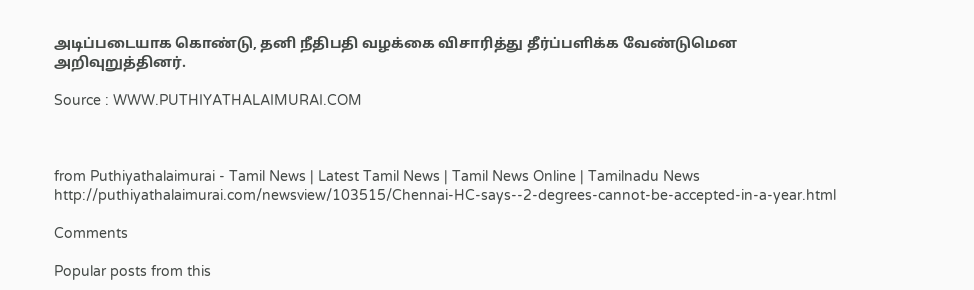அடிப்படையாக கொண்டு, தனி நீதிபதி வழக்கை விசாரித்து தீர்ப்பளிக்க வேண்டுமென அறிவுறுத்தினர்.

Source : WWW.PUTHIYATHALAIMURAI.COM



from Puthiyathalaimurai - Tamil News | Latest Tamil News | Tamil News Online | Tamilnadu News http://puthiyathalaimurai.com/newsview/103515/Chennai-HC-says--2-degrees-cannot-be-accepted-in-a-year.html

Comments

Popular posts from this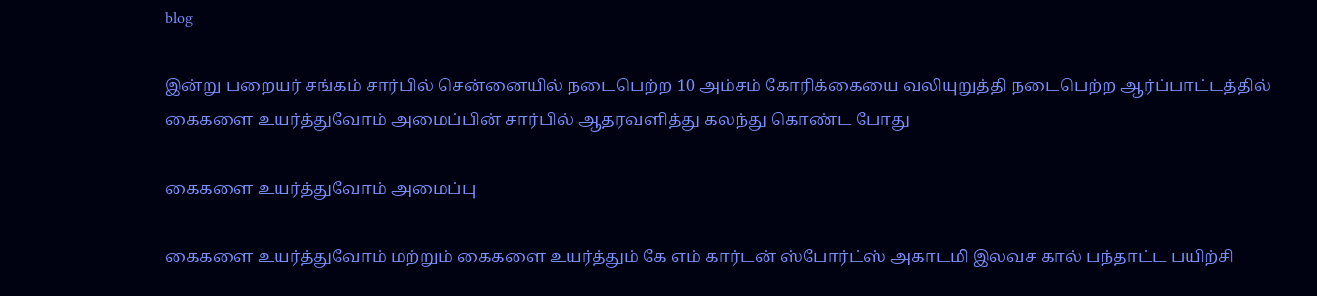blog

இன்று பறையர் சங்கம் சார்பில் சென்னையில் நடைபெற்ற 10 அம்சம் கோரிக்கையை வலியுறுத்தி நடைபெற்ற ஆர்ப்பாட்டத்தில் கைகளை உயர்த்துவோம் அமைப்பின் சார்பில் ஆதரவளித்து கலந்து கொண்ட போது

கைகளை உயர்த்துவோம் அமைப்பு

கைகளை உயர்த்துவோம் மற்றும் கைகளை உயர்த்தும் கே எம் கார்டன் ஸ்போர்ட்ஸ் அகாடமி இலவச கால் பந்தாட்ட பயிற்சி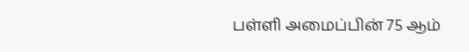பள்ளி அமைப்பின் 75 ஆம்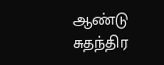ஆண்டு சுதந்திர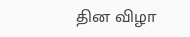தின விழா